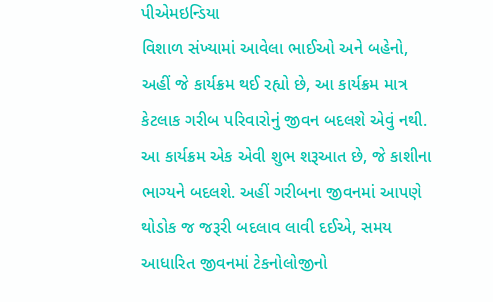પીએમઇન્ડિયા
વિશાળ સંખ્યામાં આવેલા ભાઈઓ અને બહેનો,
અહીં જે કાર્યક્રમ થઈ રહ્યો છે, આ કાર્યક્રમ માત્ર કેટલાક ગરીબ પરિવારોનું જીવન બદલશે એવું નથી. આ કાર્યક્રમ એક એવી શુભ શરૂઆત છે, જે કાશીના ભાગ્યને બદલશે. અહીં ગરીબના જીવનમાં આપણે થોડોક જ જરૂરી બદલાવ લાવી દઈએ, સમય આધારિત જીવનમાં ટેકનોલોજીનો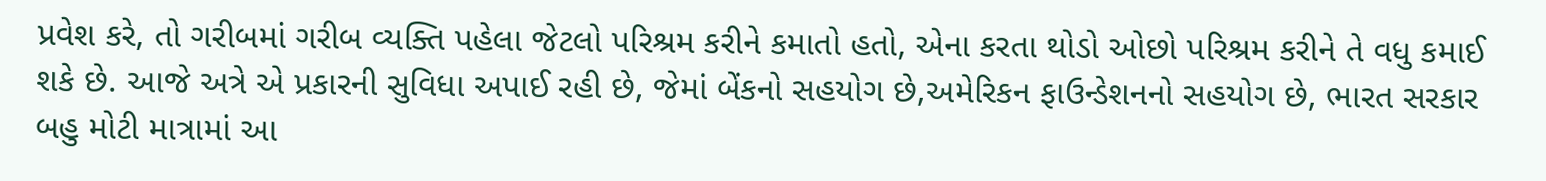પ્રવેશ કરે, તો ગરીબમાં ગરીબ વ્યક્તિ પહેલા જેટલો પરિશ્રમ કરીને કમાતો હતો, એના કરતા થોડો ઓછો પરિશ્રમ કરીને તે વધુ કમાઈ શકે છે. આજે અત્રે એ પ્રકારની સુવિધા અપાઈ રહી છે, જેમાં બેંકનો સહયોગ છે,અમેરિકન ફાઉન્ડેશનનો સહયોગ છે, ભારત સરકાર બહુ મોટી માત્રામાં આ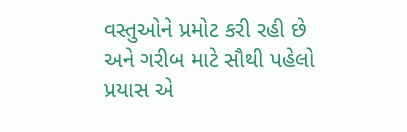વસ્તુઓને પ્રમોટ કરી રહી છે અને ગરીબ માટે સૌથી પહેલો પ્રયાસ એ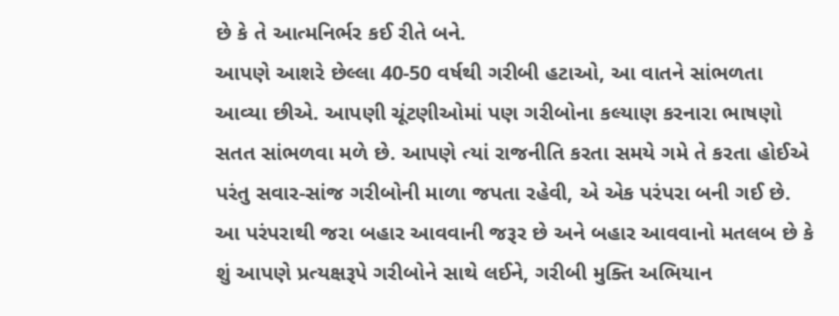છે કે તે આત્મનિર્ભર કઈ રીતે બને.
આપણે આશરે છેલ્લા 40-50 વર્ષથી ગરીબી હટાઓ, આ વાતને સાંભળતા આવ્યા છીએ. આપણી ચૂંટણીઓમાં પણ ગરીબોના કલ્યાણ કરનારા ભાષણો સતત સાંભળવા મળે છે. આપણે ત્યાં રાજનીતિ કરતા સમયે ગમે તે કરતા હોઈએ પરંતુ સવાર-સાંજ ગરીબોની માળા જપતા રહેવી, એ એક પરંપરા બની ગઈ છે. આ પરંપરાથી જરા બહાર આવવાની જરૂર છે અને બહાર આવવાનો મતલબ છે કે શું આપણે પ્રત્યક્ષરૂપે ગરીબોને સાથે લઈને, ગરીબી મુક્તિ અભિયાન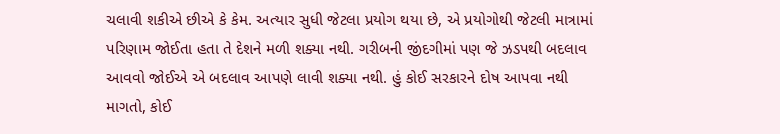ચલાવી શકીએ છીએ કે કેમ. અત્યાર સુધી જેટલા પ્રયોગ થયા છે, એ પ્રયોગોથી જેટલી માત્રામાં પરિણામ જોઈતા હતા તે દેશને મળી શક્યા નથી. ગરીબની જીંદગીમાં પણ જે ઝડપથી બદલાવ આવવો જોઈએ એ બદલાવ આપણે લાવી શક્યા નથી. હું કોઈ સરકારને દોષ આપવા નથી માગતો, કોઈ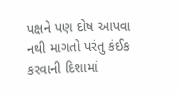પક્ષને પણ દોષ આપવા નથી માગતો પરંતુ કંઈક કરવાની દિશામાં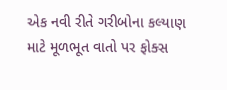એક નવી રીતે ગરીબોના કલ્યાણ માટે મૂળભૂત વાતો પર ફોક્સ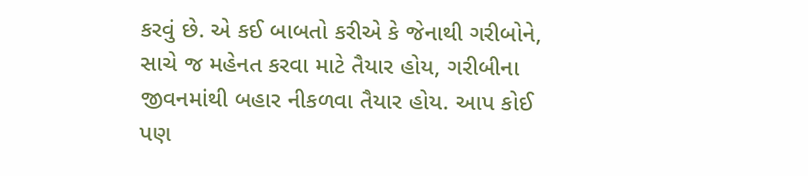કરવું છે. એ કઈ બાબતો કરીએ કે જેનાથી ગરીબોને, સાચે જ મહેનત કરવા માટે તૈયાર હોય, ગરીબીના જીવનમાંથી બહાર નીકળવા તૈયાર હોય. આપ કોઈ પણ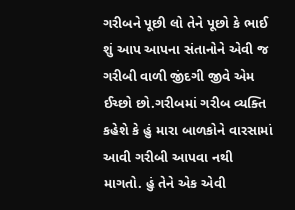ગરીબને પૂછી લો તેને પૂછો કે ભાઈ શું આપ આપના સંતાનોને એવી જ ગરીબી વાળી જીંદગી જીવે એમ ઈચ્છો છો.ગરીબમાં ગરીબ વ્યક્તિ કહેશે કે હું મારા બાળકોને વારસામાં આવી ગરીબી આપવા નથી માગતો. હું તેને એક એવી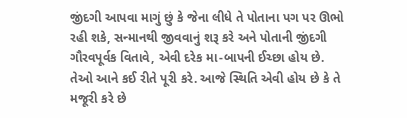જીંદગી આપવા માગું છું કે જેના લીધે તે પોતાના પગ પર ઊભો રહી શકે, સન્માનથી જીવવાનું શરૂ કરે અને પોતાની જીંદગી ગૌરવપૂર્વક વિતાવે, એવી દરેક મા-બાપની ઈચ્છા હોય છે. તેઓ આને કઈ રીતે પૂરી કરે. આજે સ્થિતિ એવી હોય છે કે તે મજૂરી કરે છે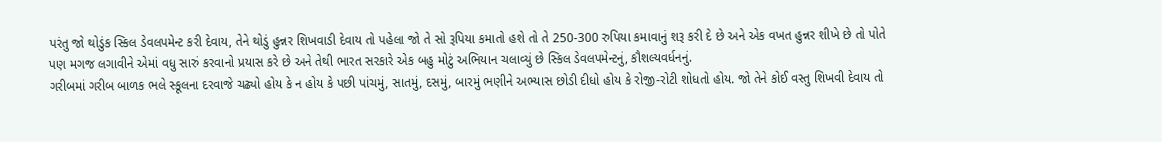પરંતુ જો થોડુંક સ્કિલ ડેવલપમેન્ટ કરી દેવાય, તેને થોડું હુન્નર શિખવાડી દેવાય તો પહેલા જો તે સો રૂપિયા કમાતો હશે તો તે 250-300 રુપિયા કમાવાનું શરૂ કરી દે છે અને એક વખત હુન્નર શીખે છે તો પોતે પણ મગજ લગાવીને એમાં વધુ સારું કરવાનો પ્રયાસ કરે છે અને તેથી ભારત સરકારે એક બહુ મોટું અભિયાન ચલાવ્યું છે સ્કિલ ડેવલપમેન્ટનું, કૌશલ્યવર્ધનનું.
ગરીબમાં ગરીબ બાળક ભલે સ્કૂલના દરવાજે ચઢ્યો હોય કે ન હોય કે પછી પાંચમું, સાતમું, દસમું, બારમું ભણીને અભ્યાસ છોડી દીધો હોય કે રોજી-રોટી શોધતો હોય. જો તેને કોઈ વસ્તુ શિખવી દેવાય તો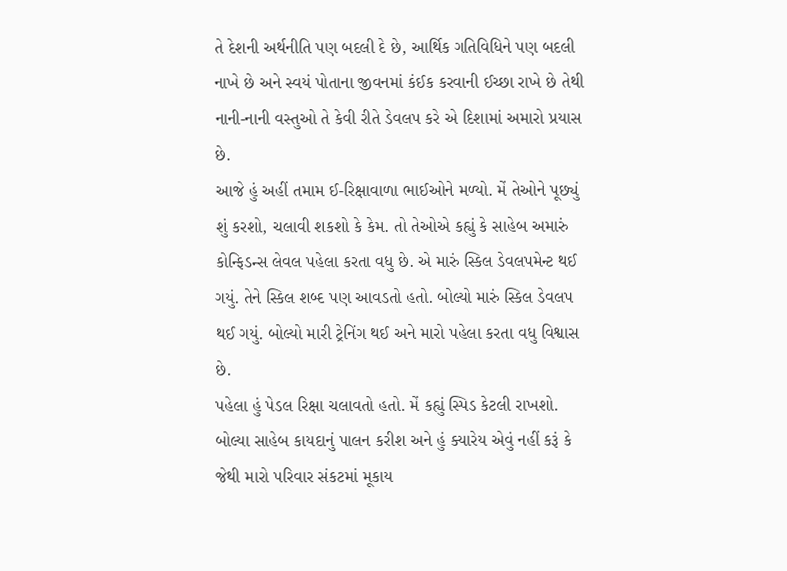તે દેશની અર્થનીતિ પણ બદલી દે છે, આર્થિક ગતિવિધિને પણ બદલી નાખે છે અને સ્વયં પોતાના જીવનમાં કંઈક કરવાની ઈચ્છા રાખે છે તેથી નાની-નાની વસ્તુઓ તે કેવી રીતે ડેવલપ કરે એ દિશામાં અમારો પ્રયાસ છે.
આજે હું અહીં તમામ ઈ-રિક્ષાવાળા ભાઈઓને મળ્યો. મેં તેઓને પૂછ્યું શું કરશો, ચલાવી શકશો કે કેમ. તો તેઓએ કહ્યું કે સાહેબ અમારું કોન્ફિડન્સ લેવલ પહેલા કરતા વધુ છે. એ મારું સ્કિલ ડેવલપમેન્ટ થઈ ગયું. તેને સ્કિલ શબ્દ પણ આવડતો હતો. બોલ્યો મારું સ્કિલ ડેવલપ થઈ ગયું. બોલ્યો મારી ટ્રેનિંગ થઈ અને મારો પહેલા કરતા વધુ વિશ્વાસ છે.
પહેલા હું પેડલ રિક્ષા ચલાવતો હતો. મેં કહ્યું સ્પિડ કેટલી રાખશો. બોલ્યા સાહેબ કાયદાનું પાલન કરીશ અને હું ક્યારેય એવું નહીં કરૂં કે જેથી મારો પરિવાર સંકટમાં મૂકાય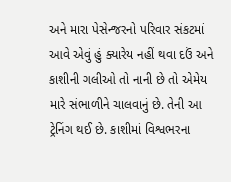અને મારા પેસેન્જરનો પરિવાર સંકટમાં આવે એવું હું ક્યારેય નહીં થવા દઉં અને કાશીની ગલીઓ તો નાની છે તો એમેય મારે સંભાળીને ચાલવાનું છે. તેની આ ટ્રેનિંગ થઈ છે. કાશીમાં વિશ્વભરના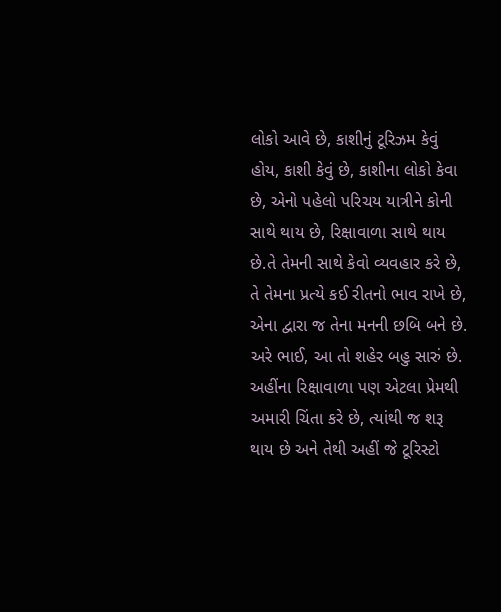લોકો આવે છે, કાશીનું ટૂરિઝમ કેવું હોય, કાશી કેવું છે, કાશીના લોકો કેવા છે, એનો પહેલો પરિચય યાત્રીને કોની સાથે થાય છે, રિક્ષાવાળા સાથે થાય છે.તે તેમની સાથે કેવો વ્યવહાર કરે છે, તે તેમના પ્રત્યે કઈ રીતનો ભાવ રાખે છે, એના દ્વારા જ તેના મનની છબિ બને છે. અરે ભાઈ, આ તો શહેર બહુ સારું છે. અહીંના રિક્ષાવાળા પણ એટલા પ્રેમથી અમારી ચિંતા કરે છે, ત્યાંથી જ શરૂ થાય છે અને તેથી અહીં જે ટૂરિસ્ટો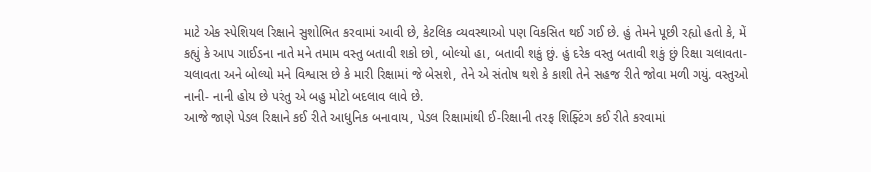માટે એક સ્પેશિયલ રિક્ષાને સુશોભિત કરવામાં આવી છે, કેટલિક વ્યવસ્થાઓ પણ વિકસિત થઈ ગઈ છે. હું તેમને પૂછી રહ્યો હતો કે, મેં કહ્યું કે આપ ગાઈડના નાતે મને તમામ વસ્તુ બતાવી શકો છો, બોલ્યો હા, બતાવી શકું છું. હું દરેક વસ્તુ બતાવી શકું છું રિક્ષા ચલાવતા-ચલાવતા અને બોલ્યો મને વિશ્વાસ છે કે મારી રિક્ષામાં જે બેસશે, તેને એ સંતોષ થશે કે કાશી તેને સહજ રીતે જોવા મળી ગયું. વસ્તુઓ નાની- નાની હોય છે પરંતુ એ બહુ મોટો બદલાવ લાવે છે.
આજે જાણે પેડલ રિક્ષાને કઈ રીતે આધુનિક બનાવાય, પેડલ રિક્ષામાંથી ઈ-રિક્ષાની તરફ શિફ્ટિંગ કઈ રીતે કરવામાં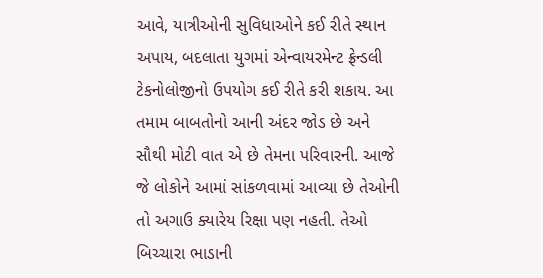આવે, યાત્રીઓની સુવિધાઓને કઈ રીતે સ્થાન અપાય, બદલાતા યુગમાં એન્વાયરમેન્ટ ફ્રેન્ડલી ટેકનોલોજીનો ઉપયોગ કઈ રીતે કરી શકાય. આ તમામ બાબતોનો આની અંદર જોડ છે અને સૌથી મોટી વાત એ છે તેમના પરિવારની. આજે જે લોકોને આમાં સાંકળવામાં આવ્યા છે તેઓની તો અગાઉ ક્યારેય રિક્ષા પણ નહતી. તેઓ બિચ્ચારા ભાડાની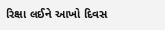રિક્ષા લઈને આખો દિવસ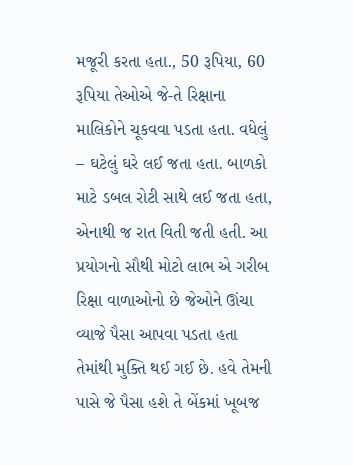મજૂરી કરતા હતા., 50 રૂપિયા, 60 રૂપિયા તેઓએ જે-તે રિક્ષાના માલિકોને ચૂકવવા પડતા હતા. વધેલું – ઘટેલું ઘરે લઈ જતા હતા. બાળકો માટે ડબલ રોટી સાથે લઈ જતા હતા, એનાથી જ રાત વિતી જતી હતી. આ પ્રયોગનો સૌથી મોટો લાભ એ ગરીબ રિક્ષા વાળાઓનો છે જેઓને ઊંચા વ્યાજે પૈસા આપવા પડતા હતા તેમાંથી મુક્તિ થઈ ગઈ છે. હવે તેમની પાસે જે પૈસા હશે તે બેંકમાં ખૂબજ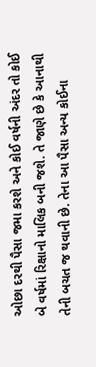ઓછા દરથી પૈસા જમા કરશે અને કોઈ વર્ષની અંદર તો કોઈ બે વર્ષમાં રિક્ષાનો માલિક બની જશે. તે જાણે છે કે આનાથી તેની બચત જ થવાની છે. તેના આ પૈસા અન્ય કોઈના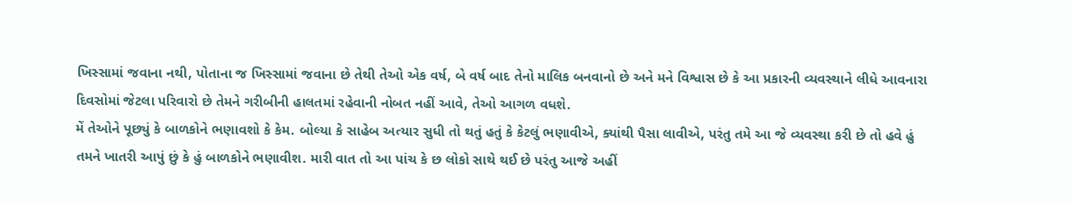ખિસ્સામાં જવાના નથી, પોતાના જ ખિસ્સામાં જવાના છે તેથી તેઓ એક વર્ષ, બે વર્ષ બાદ તેનો માલિક બનવાનો છે અને મને વિશ્વાસ છે કે આ પ્રકારની વ્યવસ્થાને લીધે આવનારા દિવસોમાં જેટલા પરિવારો છે તેમને ગરીબીની હાલતમાં રહેવાની નોબત નહીં આવે, તેઓ આગળ વધશે.
મેં તેઓને પૂછ્યું કે બાળકોને ભણાવશો કે કેમ. બોલ્યા કે સાહેબ અત્યાર સુધી તો થતું હતું કે કેટલું ભણાવીએ, ક્યાંથી પૈસા લાવીએ, પરંતુ તમે આ જે વ્યવસ્થા કરી છે તો હવે હું તમને ખાતરી આપું છું કે હું બાળકોને ભણાવીશ. મારી વાત તો આ પાંચ કે છ લોકો સાથે થઈ છે પરંતુ આજે અહીં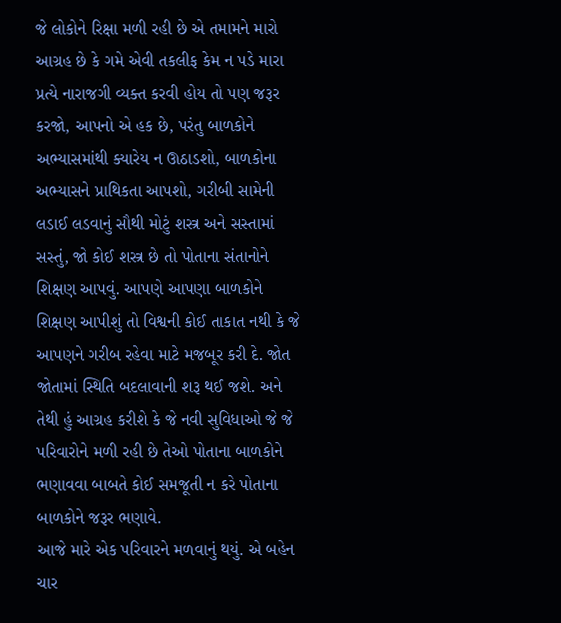જે લોકોને રિક્ષા મળી રહી છે એ તમામને મારો આગ્રહ છે કે ગમે એવી તકલીફ કેમ ન પડે મારા પ્રત્યે નારાજગી વ્યક્ત કરવી હોય તો પણ જરૂર કરજો, આપનો એ હક છે, પરંતુ બાળકોને અભ્યાસમાંથી ક્યારેય ન ઊઠાડશો, બાળકોના અભ્યાસને પ્રાથિકતા આપશો, ગરીબી સામેની લડાઈ લડવાનું સૌથી મોટું શસ્ત્ર અને સસ્તામાં સસ્તું, જો કોઈ શસ્ત્ર છે તો પોતાના સંતાનોને શિક્ષણ આપવું. આપણે આપણા બાળકોને શિક્ષણ આપીશું તો વિશ્વની કોઈ તાકાત નથી કે જે આપણને ગરીબ રહેવા માટે મજબૂર કરી દે. જોત જોતામાં સ્થિતિ બદલાવાની શરૂ થઈ જશે. અને તેથી હું આગ્રહ કરીશે કે જે નવી સુવિધાઓ જે જે પરિવારોને મળી રહી છે તેઓ પોતાના બાળકોને ભણાવવા બાબતે કોઈ સમજૂતી ન કરે પોતાના બાળકોને જરૂર ભણાવે.
આજે મારે એક પરિવારને મળવાનું થયું. એ બહેન ચાર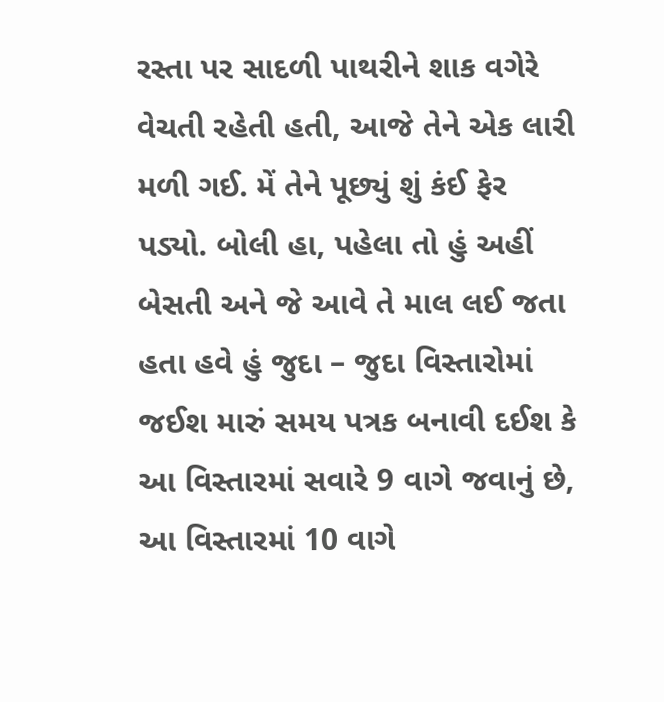રસ્તા પર સાદળી પાથરીને શાક વગેરે વેચતી રહેતી હતી, આજે તેને એક લારી મળી ગઈ. મેં તેને પૂછ્યું શું કંઈ ફેર પડ્યો. બોલી હા, પહેલા તો હું અહીં બેસતી અને જે આવે તે માલ લઈ જતા હતા હવે હું જુદા – જુદા વિસ્તારોમાં જઈશ મારું સમય પત્રક બનાવી દઈશ કે આ વિસ્તારમાં સવારે 9 વાગે જવાનું છે, આ વિસ્તારમાં 10 વાગે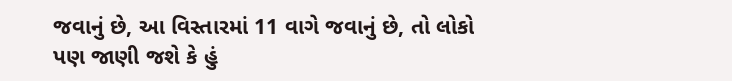જવાનું છે, આ વિસ્તારમાં 11 વાગે જવાનું છે, તો લોકો પણ જાણી જશે કે હું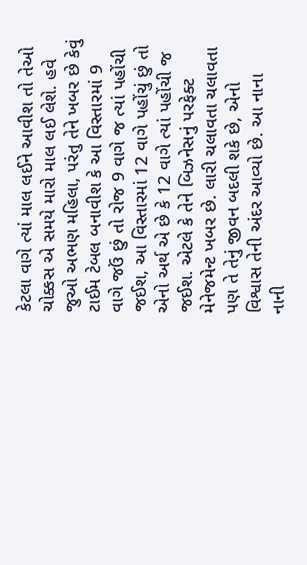કેટલા વાગે ત્યાં માલ લઈને આવીશ તો તેઓ ચોક્કસ એ સમયે મારો માલ લઈ લેશે. હવે જુઓ અભણ મહિલા, પરંતુ તેને ખબર છે કેવું ટાઈમ ટેબલ બનાવીશ કે આ વિસ્તારમાં 9 વાગે જઉં છું તો રોજ 9 વાગે જ ત્યાં પહોંચી જઈશ, આ વિસ્તારમાં 12 વાગે પહોંચું છું તો એનો અર્થ એ છે કે 12 વાગે ત્યાં પહોંચી જ જઈશ. એટલે કે તેને બિઝનેસનું પરફેક્ટ મેનેજમેન્ટ ખબર છે. લારી ચલાવતા ચલાવતા પણ તે તેનું જીવન બદલી શકે છે, એનો વિશ્વાસ તેની અંદર આવ્યો છે. આ નાના નાની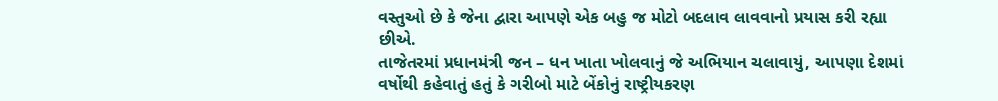વસ્તુઓ છે કે જેના દ્વારા આપણે એક બહુ જ મોટો બદલાવ લાવવાનો પ્રયાસ કરી રહ્યા છીએ.
તાજેતરમાં પ્રધાનમંત્રી જન – ધન ખાતા ખોલવાનું જે અભિયાન ચલાવાયું, આપણા દેશમાં વર્ષોથી કહેવાતું હતું કે ગરીબો માટે બેંકોનું રાષ્ટ્રીયકરણ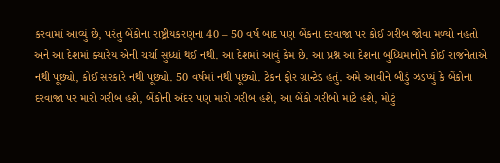કરવામાં આવ્યું છે, પરંતુ બેંકોના રાષ્ટ્રીયકરણના 40 – 50 વર્ષ બાદ પણ બેંકના દરવાજા પર કોઈ ગરીબ જોવા મળ્યો નહતો અને આ દેશમાં ક્યારેય એની ચર્ચા સુધ્ધાં થઈ નથી. આ દેશમાં આવું કેમ છે. આ પ્રશ્ન આ દેશના બુધ્ધિમાનોને કોઈ રાજનેતાએ નથી પૂછ્યો, કોઈ સરકારે નથી પૂછ્યો. 50 વર્ષમાં નથી પૂછ્યો. ટેકન ફોર ગ્રાન્ટેડ હતું. અમે આવીને બીડું ઝડપ્યું કે બેંકોના દરવાજા પર મારો ગરીબ હશે, બેંકોની અંદર પણ મારો ગરીબ હશે, આ બેંકો ગરીબો માટે હશે, મોટું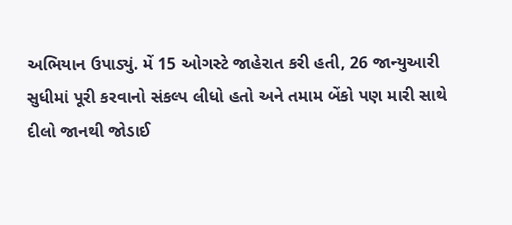અભિયાન ઉપાડ્યું. મેં 15 ઓગસ્ટે જાહેરાત કરી હતી, 26 જાન્યુઆરી સુધીમાં પૂરી કરવાનો સંકલ્પ લીધો હતો અને તમામ બેંકો પણ મારી સાથે દીલો જાનથી જોડાઈ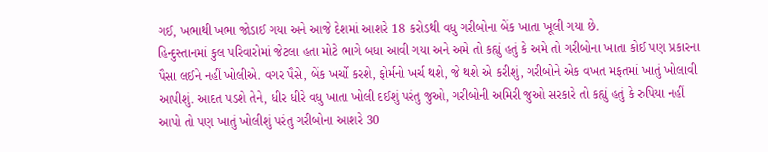ગઈ, ખભાથી ખભા જોડાઈ ગયા અને આજે દેશમાં આશરે 18 કરોડથી વધુ ગરીબોના બેંક ખાતા ખૂલી ગયા છે.
હિન્દુસ્તાનમાં કુલ પરિવારોમાં જેટલા હતા મોટે ભાગે બધા આવી ગયા અને અમે તો કહ્યું હતું કે અમે તો ગરીબોના ખાતા કોઈ પણ પ્રકારના પૈસા લઈને નહીં ખોલીએ. વગર પૈસે, બેંક ખર્ચો કરશે, ફોર્મનો ખર્ચ થશે, જે થશે એ કરીશું, ગરીબોને એક વખત મફતમાં ખાતું ખોલાવી આપીશું. આદત પડશે તેને, ધીર ધીરે વધુ ખાતા ખોલી દઈશું પરંતુ જુઓ, ગરીબોની અમિરી જુઓ સરકારે તો કહ્યું હતું કે રુપિયા નહીં આપો તો પણ ખાતું ખોલીશું પરંતુ ગરીબોના આશરે 30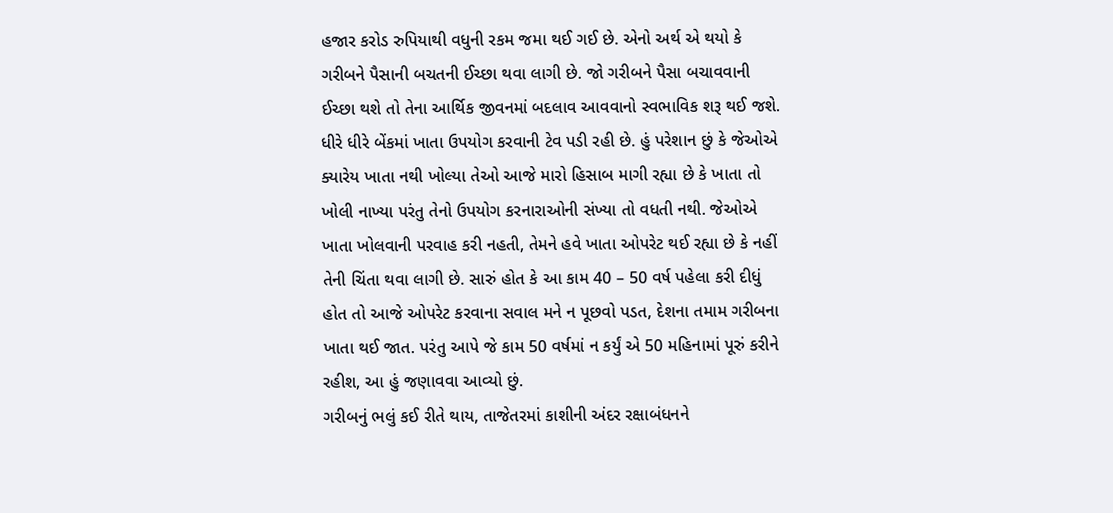હજાર કરોડ રુપિયાથી વધુની રકમ જમા થઈ ગઈ છે. એનો અર્થ એ થયો કે ગરીબને પૈસાની બચતની ઈચ્છા થવા લાગી છે. જો ગરીબને પૈસા બચાવવાની ઈચ્છા થશે તો તેના આર્થિક જીવનમાં બદલાવ આવવાનો સ્વભાવિક શરૂ થઈ જશે. ધીરે ધીરે બેંકમાં ખાતા ઉપયોગ કરવાની ટેવ પડી રહી છે. હું પરેશાન છું કે જેઓએ ક્યારેય ખાતા નથી ખોલ્યા તેઓ આજે મારો હિસાબ માગી રહ્યા છે કે ખાતા તો ખોલી નાખ્યા પરંતુ તેનો ઉપયોગ કરનારાઓની સંખ્યા તો વધતી નથી. જેઓએ ખાતા ખોલવાની પરવાહ કરી નહતી, તેમને હવે ખાતા ઓપરેટ થઈ રહ્યા છે કે નહીં તેની ચિંતા થવા લાગી છે. સારું હોત કે આ કામ 40 – 50 વર્ષ પહેલા કરી દીધું હોત તો આજે ઓપરેટ કરવાના સવાલ મને ન પૂછવો પડત, દેશના તમામ ગરીબના ખાતા થઈ જાત. પરંતુ આપે જે કામ 50 વર્ષમાં ન કર્યું એ 50 મહિનામાં પૂરું કરીને રહીશ, આ હું જણાવવા આવ્યો છું.
ગરીબનું ભલું કઈ રીતે થાય, તાજેતરમાં કાશીની અંદર રક્ષાબંધનને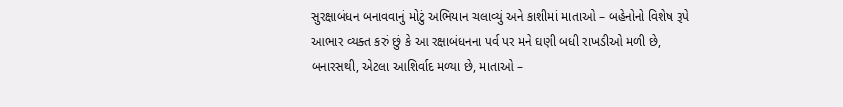સુરક્ષાબંધન બનાવવાનું મોટું અભિયાન ચલાવ્યું અને કાશીમાં માતાઓ – બહેનોનો વિશેષ રૂપે આભાર વ્યક્ત કરું છું કે આ રક્ષાબંધનના પર્વ પર મને ઘણી બધી રાખડીઓ મળી છે, બનારસથી, એટલા આશિર્વાદ મળ્યા છે, માતાઓ –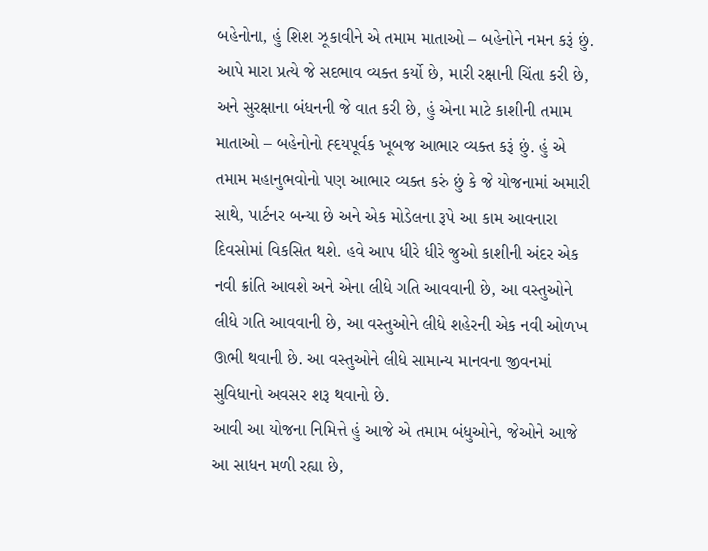બહેનોના, હું શિશ ઝૂકાવીને એ તમામ માતાઓ – બહેનોને નમન કરૂં છું. આપે મારા પ્રત્યે જે સદભાવ વ્યક્ત કર્યો છે, મારી રક્ષાની ચિંતા કરી છે, અને સુરક્ષાના બંધનની જે વાત કરી છે, હું એના માટે કાશીની તમામ માતાઓ – બહેનોનો હ્દયપૂર્વક ખૂબજ આભાર વ્યક્ત કરૂં છું. હું એ તમામ મહાનુભવોનો પણ આભાર વ્યક્ત કરું છું કે જે યોજનામાં અમારી સાથે, પાર્ટનર બન્યા છે અને એક મોડેલના રૂપે આ કામ આવનારા દિવસોમાં વિકસિત થશે. હવે આપ ધીરે ધીરે જુઓ કાશીની અંદર એક નવી ક્રાંતિ આવશે અને એના લીધે ગતિ આવવાની છે, આ વસ્તુઓને લીધે ગતિ આવવાની છે, આ વસ્તુઓને લીધે શહેરની એક નવી ઓળખ ઊભી થવાની છે. આ વસ્તુઓને લીધે સામાન્ય માનવના જીવનમાં સુવિધાનો અવસર શરૂ થવાનો છે.
આવી આ યોજના નિમિત્તે હું આજે એ તમામ બંધુઓને, જેઓને આજે આ સાધન મળી રહ્યા છે,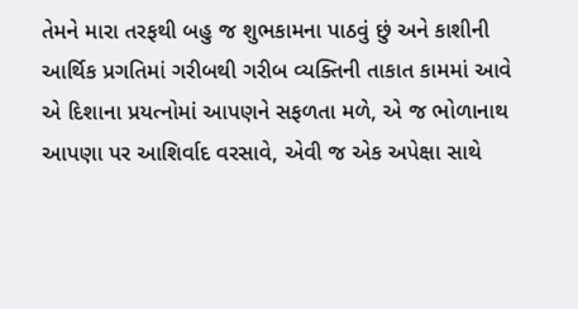તેમને મારા તરફથી બહુ જ શુભકામના પાઠવું છું અને કાશીની આર્થિક પ્રગતિમાં ગરીબથી ગરીબ વ્યક્તિની તાકાત કામમાં આવે એ દિશાના પ્રયત્નોમાં આપણને સફળતા મળે, એ જ ભોળાનાથ આપણા પર આશિર્વાદ વરસાવે, એવી જ એક અપેક્ષા સાથે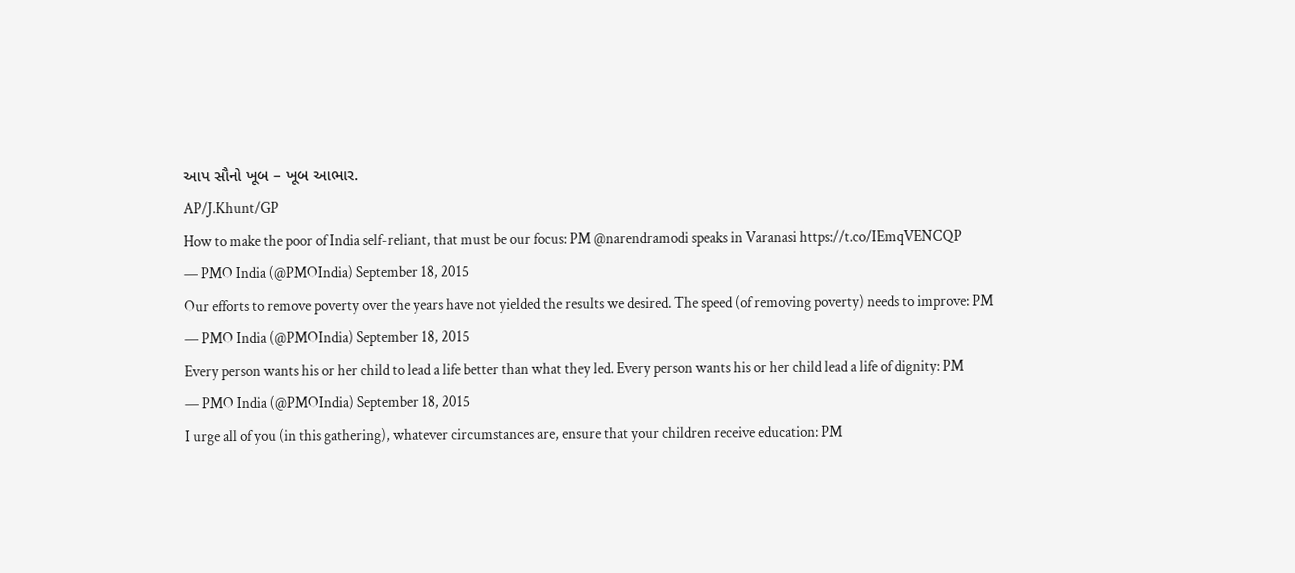આપ સૌનો ખૂબ – ખૂબ આભાર.
AP/J.Khunt/GP
How to make the poor of India self-reliant, that must be our focus: PM @narendramodi speaks in Varanasi https://t.co/IEmqVENCQP
— PMO India (@PMOIndia) September 18, 2015
Our efforts to remove poverty over the years have not yielded the results we desired. The speed (of removing poverty) needs to improve: PM
— PMO India (@PMOIndia) September 18, 2015
Every person wants his or her child to lead a life better than what they led. Every person wants his or her child lead a life of dignity: PM
— PMO India (@PMOIndia) September 18, 2015
I urge all of you (in this gathering), whatever circumstances are, ensure that your children receive education: PM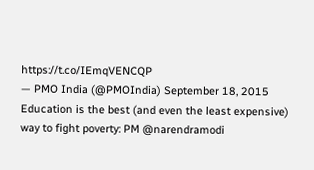https://t.co/IEmqVENCQP
— PMO India (@PMOIndia) September 18, 2015
Education is the best (and even the least expensive) way to fight poverty: PM @narendramodi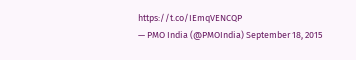https://t.co/IEmqVENCQP
— PMO India (@PMOIndia) September 18, 2015